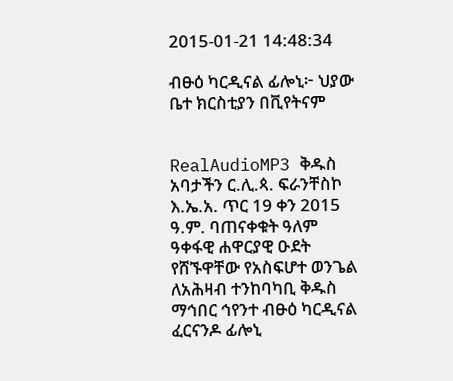2015-01-21 14:48:34

ብፁዕ ካርዲናል ፊሎኒ፦ ህያው ቤተ ክርስቲያን በቪየትናም


RealAudioMP3 ቅዱስ አባታችን ር.ሊ.ጳ. ፍራንቸስኮ እ.ኤ.አ. ጥር 19 ቀን 2015 ዓ.ም. ባጠናቀቁት ዓለም ዓቀፋዊ ሐዋርያዊ ዑደት የሸኙዋቸው የአስፍሆተ ወንጌል ለአሕዛብ ተንከባካቢ ቅዱስ ማኅበር ኅየንተ ብፁዕ ካርዲናል ፈርናንዶ ፊሎኒ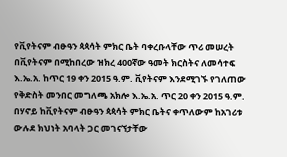የቪየትናም ብፁዓን ጳጳሳት ምክር ቤት ባቀረቡላቸው ጥሪ መሠረት በቪየትናም በሚከበረው ዝክረ 400ኛው ዓመት ክርስትና ለመሳተፍ እ.ኤ.አ. ከጥር 19 ቀን 2015 ዓ.ም. ቪየትናም እንደሚገኙ የገለጠው የቅድስት መንበር መግለጫ አክሎ እ.ኤ.አ. ጥር 20 ቀን 2015 ዓ.ም. በሃኖይ ከቪየትናም ብፁዓን ጳጳሳት ምክር ቤትና ቀጥለውም ከአገሪቱ ውሉደ ክህነት አባላት ጋር መገናኘታቸው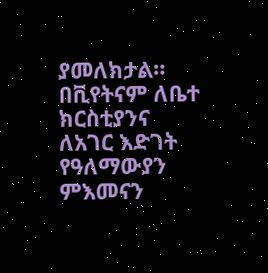ያመለክታል።
በቪየትናም ለቤተ ክርስቲያንና ለአገር እድገት የዓለማውያን ምእመናን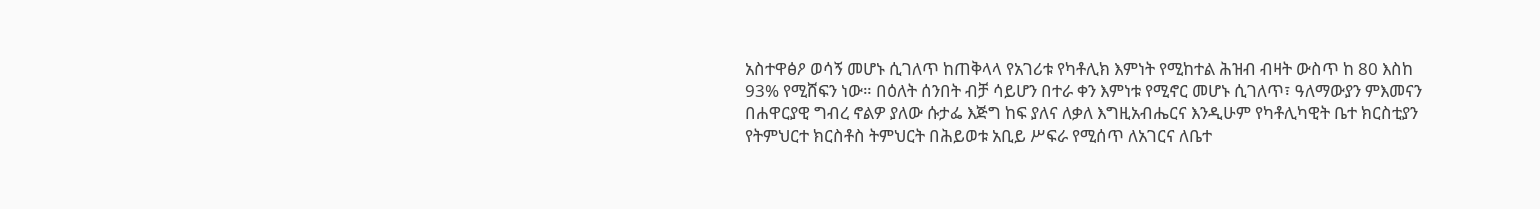አስተዋፅዖ ወሳኝ መሆኑ ሲገለጥ ከጠቅላላ የአገሪቱ የካቶሊክ እምነት የሚከተል ሕዝብ ብዛት ውስጥ ከ 80 እስከ 93% የሚሸፍን ነው። በዕለት ሰንበት ብቻ ሳይሆን በተራ ቀን እምነቱ የሚኖር መሆኑ ሲገለጥ፣ ዓለማውያን ምእመናን በሐዋርያዊ ግብረ ኖልዎ ያለው ሱታፌ እጅግ ከፍ ያለና ለቃለ እግዚአብሔርና እንዲሁም የካቶሊካዊት ቤተ ክርስቲያን የትምህርተ ክርስቶስ ትምህርት በሕይወቱ አቢይ ሥፍራ የሚሰጥ ለአገርና ለቤተ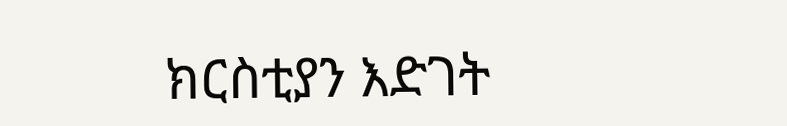ክርስቲያን እድገት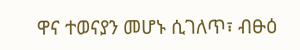ዋና ተወናያን መሆኑ ሲገለጥ፣ ብፁዕ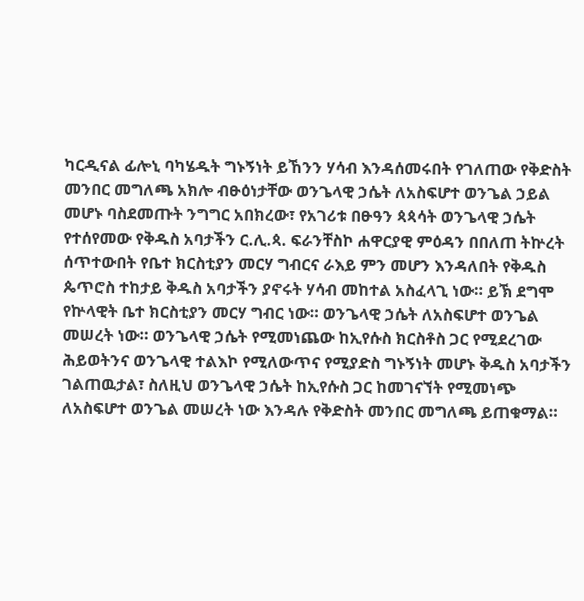ካርዲናል ፊሎኒ ባካሄዱት ግኑኝነት ይኸንን ሃሳብ እንዳሰመሩበት የገለጠው የቅድስት መንበር መግለጫ አክሎ ብፁዕነታቸው ወንጌላዊ ኃሴት ለአስፍሆተ ወንጌል ኃይል መሆኑ ባስደመጡት ንግግር አበክረው፣ የአገሪቱ በፁዓን ጳጳሳት ወንጌላዊ ኃሴት የተሰየመው የቅዱስ አባታችን ር.ሊ.ጳ. ፍራንቸስኮ ሐዋርያዊ ምዕዳን በበለጠ ትኵረት ሰጥተውበት የቤተ ክርስቲያን መርሃ ግብርና ራእይ ምን መሆን እንዳለበት የቅዱስ ጴጥሮስ ተከታይ ቅዱስ አባታችን ያኖሩት ሃሳብ መከተል አስፈላጊ ነው። ይኽ ደግሞ የኵላዊት ቤተ ክርስቲያን መርሃ ግብር ነው። ወንጌላዊ ኃሴት ለአስፍሆተ ወንጌል መሠረት ነው። ወንጌላዊ ኃሴት የሚመነጨው ከኢየሱስ ክርስቶስ ጋር የሚደረገው ሕይወትንና ወንጌላዊ ተልእኮ የሚለውጥና የሚያድስ ግኑኝነት መሆኑ ቅዱስ አባታችን ገልጠዉታል፣ ስለዚህ ወንጌላዊ ኃሴት ከኢየሱስ ጋር ከመገናኘት የሚመነጭ ለአስፍሆተ ወንጌል መሠረት ነው እንዳሉ የቅድስት መንበር መግለጫ ይጠቁማል።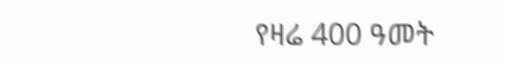የዛሬ 400 ዓመት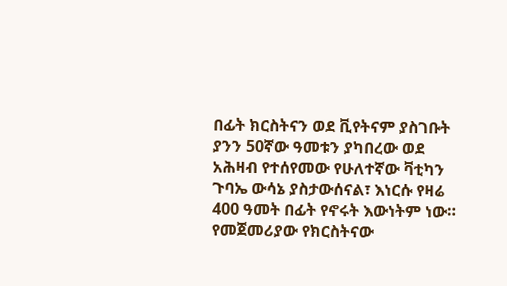በፊት ክርስትናን ወደ ቪየትናም ያስገቡት ያንን 50ኛው ዓመቱን ያካበረው ወደ አሕዛብ የተሰየመው የሁለተኛው ቫቲካን ጉባኤ ውሳኔ ያስታውሰናል፣ እነርሱ የዛሬ 400 ዓመት በፊት የኖሩት እውነትም ነው። የመጀመሪያው የክርስትናው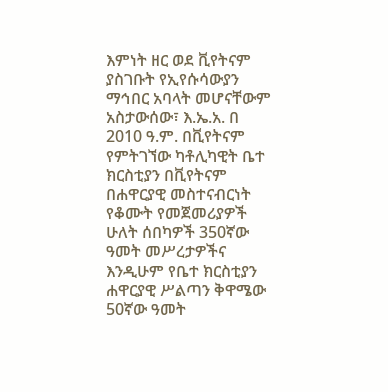እምነት ዘር ወደ ቪየትናም ያስገቡት የኢየሱሳውያን ማኅበር አባላት መሆናቸውም አስታውሰው፣ እ.ኤ.አ. በ 2010 ዓ.ም. በቪየትናም የምትገኘው ካቶሊካዊት ቤተ ክርስቲያን በቪየትናም በሐዋርያዊ መስተናብርነት የቆሙት የመጀመሪያዎች ሁለት ሰበካዎች 350ኛው ዓመት መሥረታዎችና እንዲሁም የቤተ ክርስቲያን ሐዋርያዊ ሥልጣን ቅዋሜው 50ኛው ዓመት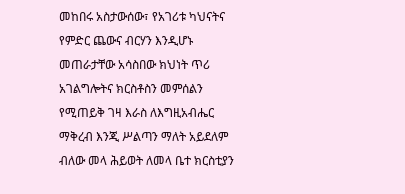መከበሩ አስታውሰው፣ የአገሪቱ ካህናትና የምድር ጨውና ብርሃን እንዲሆኑ መጠራታቸው አሳስበው ክህነት ጥሪ አገልግሎትና ክርስቶስን መምሰልን የሚጠይቅ ገዛ እራስ ለእግዚአብሔር ማቅረብ እንጂ ሥልጣን ማለት አይደለም ብለው መላ ሕይወት ለመላ ቤተ ክርስቲያን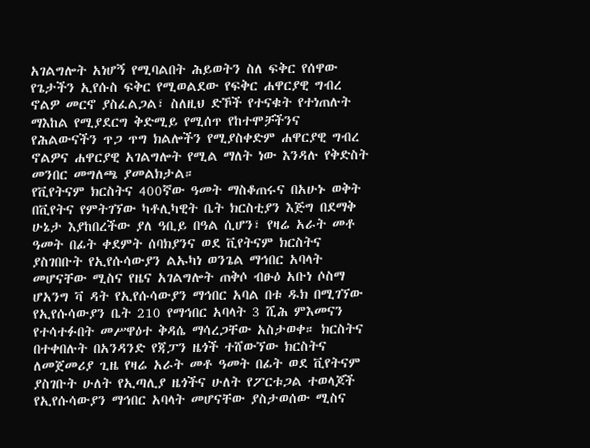አገልግሎት አነሆኝ የሚባልበት ሕይወትን ስለ ፍቅር የሰዋው የጌታችን ኢየሱስ ፍቅር የሚወልደው የፍቅር ሐዋርያዊ ግብረ ኖልዎ መርኖ ያስፈልጋል፣ ስለዚህ ድኾች የተናቁት የተነጠሉት ማእከል የሚያደርግ ቅድሚይ የሚሰጥ የከተሞቻችንና የሕልውናችን ጥጋ ጥግ ክልሎችን የሚያስቀድም ሐዋርያዊ ግብረ ኖልዎና ሐዋርያዊ አገልግሎት የሚል ማለት ነው እንዳሉ የቅድስት መንበር መግለጫ ያመልክታል።
የቪየትናም ክርስትና 400ኛው ዓመት ማስቆጠሩና በአሁኑ ወቅት በቪየትና የምትገኘው ካቶሊካዊት ቤት ክርስቲያን እጅግ በደማቅ ሁኔታ እያከበረችው ያለ ዓቢይ በዓል ሲሆን፣ የዛሬ አራት መቶ ዓመት በፊት ቀደምት ሰባክያንና ወደ ቪየትናም ክርስትና ያስገበቡት የኢየሱሳውያን ልኡካነ ወንጌል ማኅበር አባላት መሆናቸው ሚስና የዜና አገልግሎት ጠቅሶ ብፁዕ አቡነ ሶስማ ሆአንግ ቫ ዳት የኢየሱሳውያን ማኅበር አባል በቱ ዱክ በሚገኘው የኢየሱሳውያን ቤት 210 የማኅበር አባላት 3 ሺሕ ምእመናን የተሳተፉበት መሥዋዕተ ቅዳሴ ማሳረጋቸው አስታወቀ። ክርስትና በተቀበሉት በአንዳንድ የጃፓን ዜጎች ተሸውኘው ክርስትና ለመጀመሪያ ጊዜ የዛሬ አራት መቶ ዓመት በፊት ወደ ቪየትናም ያስገቡት ሁለት የኢጣሊያ ዜጎችና ሁለት የፖርቱጋል ተወላጆች የኢየሱሳውያን ማኅበር አባላት መሆናቸው ያስታወሰው ሚስና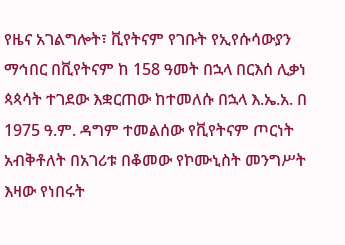የዜና አገልግሎት፣ ቪየትናም የገቡት የኢየሱሳውያን ማኅበር በቪየትናም ከ 158 ዓመት በኋላ በርእሰ ሊቃነ ጳጳሳት ተገደው እቋርጠው ከተመለሱ በኋላ እ.ኤ.አ. በ 1975 ዓ.ም. ዳግም ተመልሰው የቪየትናም ጦርነት አብቅቶለት በአገሪቱ በቆመው የኮሙኒስት መንግሥት እዛው የነበሩት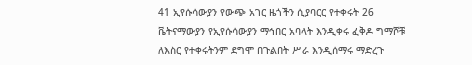41 ኢየሱሳውያን የውጭ አገር ዜጎችን ሲያባርር የተቀሩት 26 ቬትናማውያን የኢየሱሳውያን ማኅበር አባላት እንዲቀሩ ፈቅዶ ግማሾቹ ለእስር የተቀሩትንም ደግሞ በጉልበት ሥራ እንዲሰማሩ ማድረጉ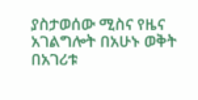ያስታወሰው ሚስና የዜና አገልግሎት በአሁኑ ወቅት በአገሪቱ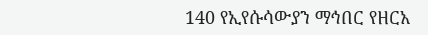140 የኢየሱሳውያን ማኅበር የዘርአ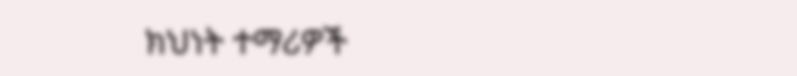ክህነት ተማሪዎች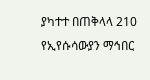ያካተተ በጠቅላላ 210 የኢየሱሳውያን ማኅበር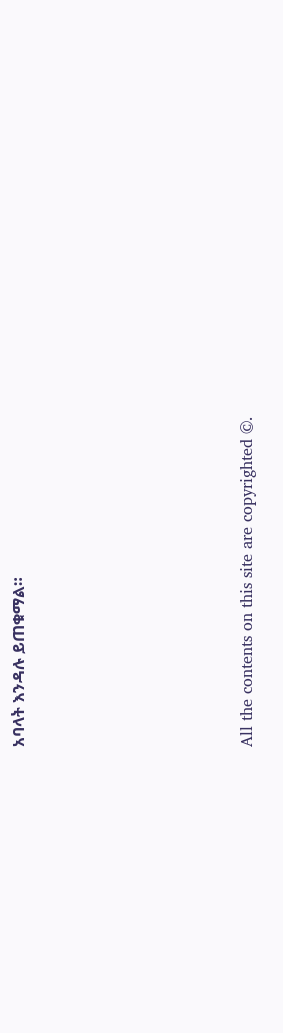አባላት እንዳሉ ይጠቁማል።







All the contents on this site are copyrighted ©.